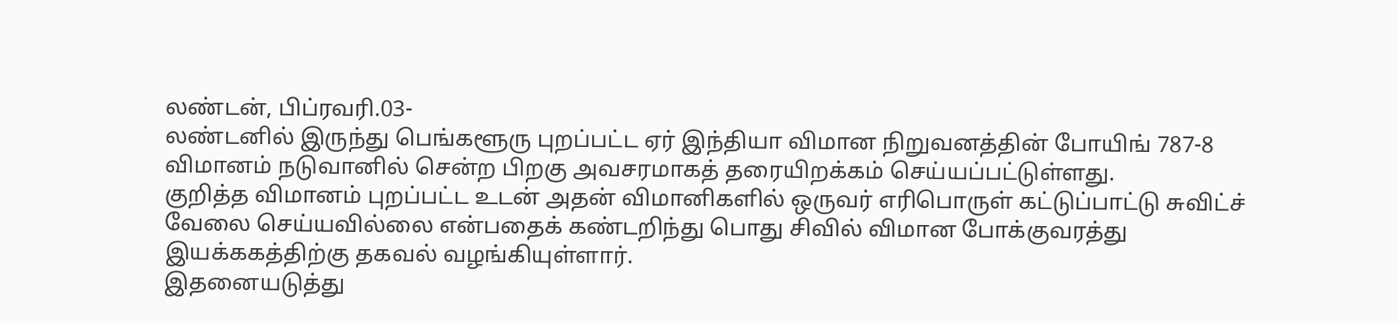லண்டன், பிப்ரவரி.03-
லண்டனில் இருந்து பெங்களூரு புறப்பட்ட ஏர் இந்தியா விமான நிறுவனத்தின் போயிங் 787-8 விமானம் நடுவானில் சென்ற பிறகு அவசரமாகத் தரையிறக்கம் செய்யப்பட்டுள்ளது.
குறித்த விமானம் புறப்பட்ட உடன் அதன் விமானிகளில் ஒருவர் எரிபொருள் கட்டுப்பாட்டு சுவிட்ச் வேலை செய்யவில்லை என்பதைக் கண்டறிந்து பொது சிவில் விமான போக்குவரத்து இயக்ககத்திற்கு தகவல் வழங்கியுள்ளார்.
இதனையடுத்து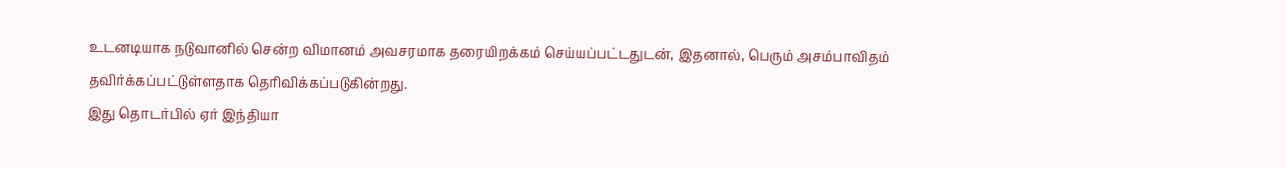உடனடியாக நடுவானில் சென்ற விமானம் அவசரமாக தரையிறக்கம் செய்யப்பட்டதுடன், இதனால், பெரும் அசம்பாவிதம் தவிர்க்கப்பட்டுள்ளதாக தெரிவிக்கப்படுகின்றது.
இது தொடர்பில் ஏர் இந்தியா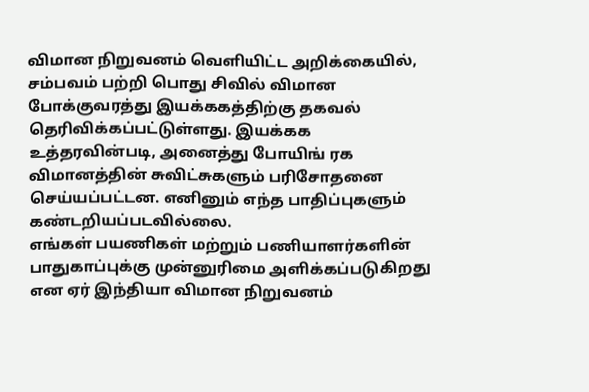விமான நிறுவனம் வெளியிட்ட அறிக்கையில், சம்பவம் பற்றி பொது சிவில் விமான போக்குவரத்து இயக்ககத்திற்கு தகவல் தெரிவிக்கப்பட்டுள்ளது. இயக்கக உத்தரவின்படி, அனைத்து போயிங் ரக விமானத்தின் சுவிட்சுகளும் பரிசோதனை செய்யப்பட்டன. எனினும் எந்த பாதிப்புகளும் கண்டறியப்படவில்லை.
எங்கள் பயணிகள் மற்றும் பணியாளர்களின் பாதுகாப்புக்கு முன்னுரிமை அளிக்கப்படுகிறது என ஏர் இந்தியா விமான நிறுவனம்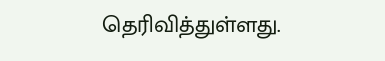தெரிவித்துள்ளது.